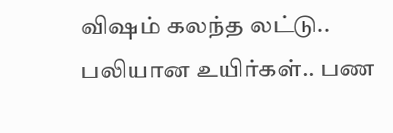விஷம் கலந்த லட்டு.. பலியான உயிர்கள்.. பண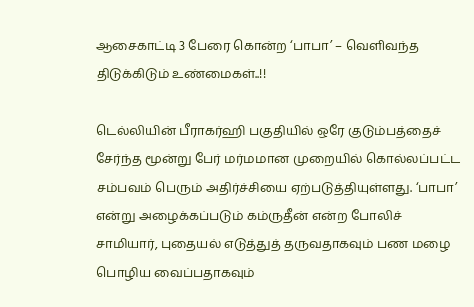ஆசைகாட்டி 3 பேரை கொன்ற ‘பாபா’ – வெளிவந்த திடுக்கிடும் உண்மைகள்..!!

டெல்லியின் பீராகர்ஹி பகுதியில் ஒரே குடும்பத்தைச் சேர்ந்த மூன்று பேர் மர்மமான முறையில் கொல்லப்பட்ட சம்பவம் பெரும் அதிர்ச்சியை ஏற்படுத்தியுள்ளது. ‘பாபா’ என்று அழைக்கப்படும் கம்ருதீன் என்ற போலிச் சாமியார், புதையல் எடுத்துத் தருவதாகவும் பண மழை பொழிய வைப்பதாகவும்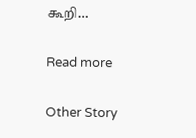கூறி…

Read more

Other Story